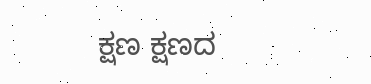ಕ್ಷಣ ಕ್ಷಣದ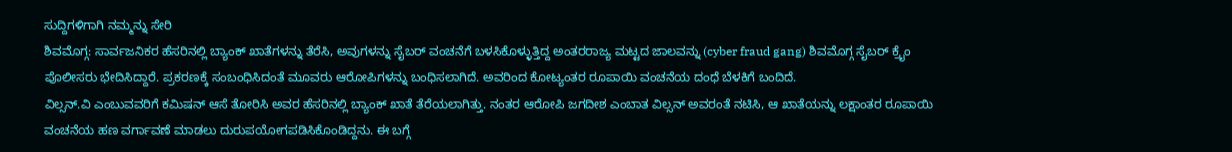ಸುದ್ದಿಗಳಿಗಾಗಿ ನಮ್ಮನ್ನು ಸೇರಿ
ಶಿವಮೊಗ್ಗ: ಸಾರ್ವಜನಿಕರ ಹೆಸರಿನಲ್ಲಿ ಬ್ಯಾಂಕ್ ಖಾತೆಗಳನ್ನು ತೆರೆಸಿ, ಅವುಗಳನ್ನು ಸೈಬರ್ ವಂಚನೆಗೆ ಬಳಸಿಕೊಳ್ಳುತ್ತಿದ್ದ ಅಂತರರಾಜ್ಯ ಮಟ್ಟದ ಜಾಲವನ್ನು (cyber fraud gang) ಶಿವಮೊಗ್ಗ ಸೈಬರ್ ಕ್ರೈಂ ಪೊಲೀಸರು ಭೇದಿಸಿದ್ದಾರೆ. ಪ್ರಕರಣಕ್ಕೆ ಸಂಬಂಧಿಸಿದಂತೆ ಮೂವರು ಆರೋಪಿಗಳನ್ನು ಬಂಧಿಸಲಾಗಿದೆ. ಅವರಿಂದ ಕೋಟ್ಯಂತರ ರೂಪಾಯಿ ವಂಚನೆಯ ದಂಧೆ ಬೆಳಕಿಗೆ ಬಂದಿದೆ.
ವಿಲ್ಸನ್.ವಿ ಎಂಬುವವರಿಗೆ ಕಮಿಷನ್ ಆಸೆ ತೋರಿಸಿ ಅವರ ಹೆಸರಿನಲ್ಲಿ ಬ್ಯಾಂಕ್ ಖಾತೆ ತೆರೆಯಲಾಗಿತ್ತು. ನಂತರ ಆರೋಪಿ ಜಗದೀಶ ಎಂಬಾತ ವಿಲ್ಸನ್ ಅವರಂತೆ ನಟಿಸಿ, ಆ ಖಾತೆಯನ್ನು ಲಕ್ಷಾಂತರ ರೂಪಾಯಿ ವಂಚನೆಯ ಹಣ ವರ್ಗಾವಣೆ ಮಾಡಲು ದುರುಪಯೋಗಪಡಿಸಿಕೊಂಡಿದ್ದನು. ಈ ಬಗ್ಗೆ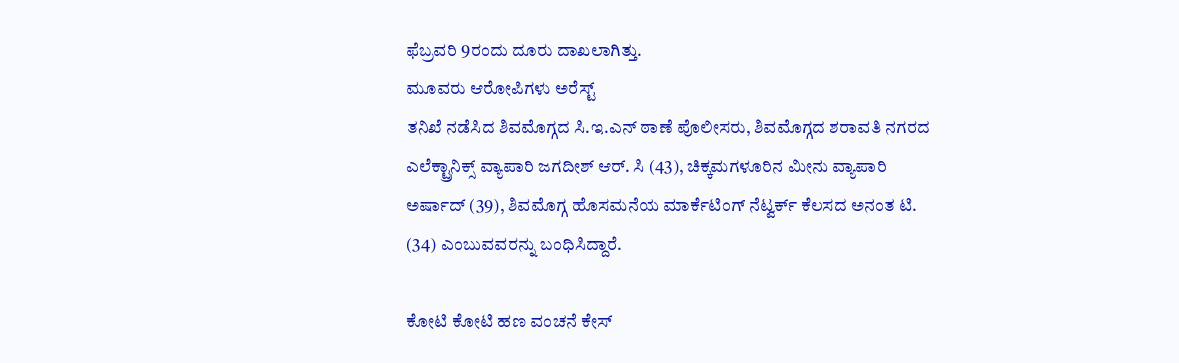ಫೆಬ್ರವರಿ 9ರಂದು ದೂರು ದಾಖಲಾಗಿತ್ತು.
ಮೂವರು ಆರೋಪಿಗಳು ಅರೆಸ್ಟ್
ತನಿಖೆ ನಡೆಸಿದ ಶಿವಮೊಗ್ಗದ ಸಿ.ಇ.ಎನ್ ಠಾಣೆ ಪೊಲೀಸರು, ಶಿವಮೊಗ್ಗದ ಶರಾವತಿ ನಗರದ ಎಲೆಕ್ಟ್ರಾನಿಕ್ಸ್ ವ್ಯಾಪಾರಿ ಜಗದೀಶ್ ಆರ್. ಸಿ (43), ಚಿಕ್ಕಮಗಳೂರಿನ ಮೀನು ವ್ಯಾಪಾರಿ ಅರ್ಷಾದ್ (39), ಶಿವಮೊಗ್ಗ ಹೊಸಮನೆಯ ಮಾರ್ಕೆಟಿಂಗ್ ನೆಟ್ವರ್ಕ್ ಕೆಲಸದ ಅನಂತ ಟಿ. (34) ಎಂಬುವವರನ್ನು ಬಂಧಿಸಿದ್ದಾರೆ.

ಕೋಟಿ ಕೋಟಿ ಹಣ ವಂಚನೆ ಕೇಸ್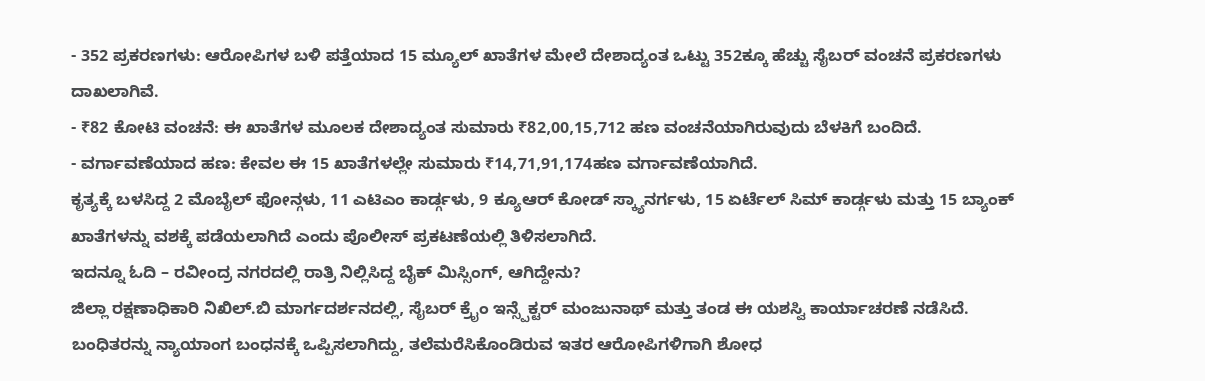- 352 ಪ್ರಕರಣಗಳು: ಆರೋಪಿಗಳ ಬಳಿ ಪತ್ತೆಯಾದ 15 ಮ್ಯೂಲ್ ಖಾತೆಗಳ ಮೇಲೆ ದೇಶಾದ್ಯಂತ ಒಟ್ಟು 352ಕ್ಕೂ ಹೆಚ್ಚು ಸೈಬರ್ ವಂಚನೆ ಪ್ರಕರಣಗಳು ದಾಖಲಾಗಿವೆ.
- ₹82 ಕೋಟಿ ವಂಚನೆ: ಈ ಖಾತೆಗಳ ಮೂಲಕ ದೇಶಾದ್ಯಂತ ಸುಮಾರು ₹82,00,15,712 ಹಣ ವಂಚನೆಯಾಗಿರುವುದು ಬೆಳಕಿಗೆ ಬಂದಿದೆ.
- ವರ್ಗಾವಣೆಯಾದ ಹಣ: ಕೇವಲ ಈ 15 ಖಾತೆಗಳಲ್ಲೇ ಸುಮಾರು ₹14,71,91,174ಹಣ ವರ್ಗಾವಣೆಯಾಗಿದೆ.
ಕೃತ್ಯಕ್ಕೆ ಬಳಸಿದ್ದ 2 ಮೊಬೈಲ್ ಫೋನ್ಗಳು, 11 ಎಟಿಎಂ ಕಾರ್ಡ್ಗಳು, 9 ಕ್ಯೂಆರ್ ಕೋಡ್ ಸ್ಕ್ಯಾನರ್ಗಳು, 15 ಏರ್ಟೆಲ್ ಸಿಮ್ ಕಾರ್ಡ್ಗಳು ಮತ್ತು 15 ಬ್ಯಾಂಕ್ ಖಾತೆಗಳನ್ನು ವಶಕ್ಕೆ ಪಡೆಯಲಾಗಿದೆ ಎಂದು ಪೊಲೀಸ್ ಪ್ರಕಟಣೆಯಲ್ಲಿ ತಿಳಿಸಲಾಗಿದೆ.
ಇದನ್ನೂ ಓದಿ – ರವೀಂದ್ರ ನಗರದಲ್ಲಿ ರಾತ್ರಿ ನಿಲ್ಲಿಸಿದ್ದ ಬೈಕ್ ಮಿಸ್ಸಿಂಗ್, ಆಗಿದ್ದೇನು?
ಜಿಲ್ಲಾ ರಕ್ಷಣಾಧಿಕಾರಿ ನಿಖಿಲ್.ಬಿ ಮಾರ್ಗದರ್ಶನದಲ್ಲಿ, ಸೈಬರ್ ಕ್ರೈಂ ಇನ್ಸ್ಪೆಕ್ಟರ್ ಮಂಜುನಾಥ್ ಮತ್ತು ತಂಡ ಈ ಯಶಸ್ವಿ ಕಾರ್ಯಾಚರಣೆ ನಡೆಸಿದೆ. ಬಂಧಿತರನ್ನು ನ್ಯಾಯಾಂಗ ಬಂಧನಕ್ಕೆ ಒಪ್ಪಿಸಲಾಗಿದ್ದು, ತಲೆಮರೆಸಿಕೊಂಡಿರುವ ಇತರ ಆರೋಪಿಗಳಿಗಾಗಿ ಶೋಧ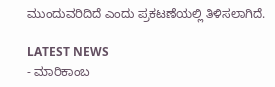ಮುಂದುವರಿದಿದೆ ಎಂದು ಪ್ರಕಟಣೆಯಲ್ಲಿ ತಿಳಿಸಲಾಗಿದೆ.

LATEST NEWS
- ಮಾರಿಕಾಂಬ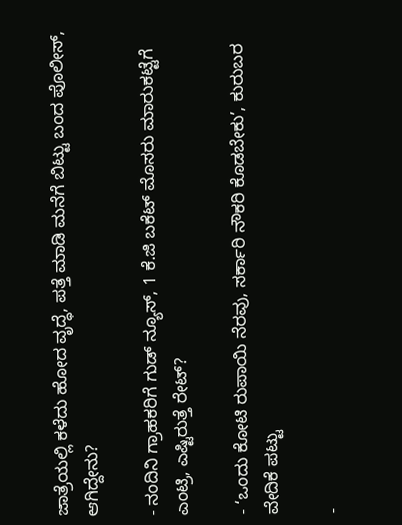ಜಾತ್ರೆಯಲ್ಲಿ ಕಳೆದು ಹೋದ ವೃದ್ಧೆ, ಪತ್ತೆ ಮಾಡಿ ಮನೆಗೆ ಬಿಟ್ಟು ಬಂದ ಪೊಲೀಸ್, ಆಗಿದ್ದೇನು?

- ನಂದಿನಿ ಗ್ರಾಹಕರಿಗೆ ಗುಡ್ ನ್ಯೂಸ್, 1 ಕೆ.ಜಿ ಬಕೆಟ್ ಮೊಸರು ಮಾರುಕಟ್ಟೆಗೆ ಎಂಟ್ರಿ, ಎಷ್ಟಿರುತ್ತೆ ರೇಟ್?

- ‘ಒಂದು ಕೋಟಿ ರುಪಾಯಿ ನೆರವು, ಸರ್ಕಾರಿ ನೌಕರಿ ಕೊಡಬೇಕು’, ಕುರುಬರ ವೇದಿಕೆ ಪಟ್ಟು

-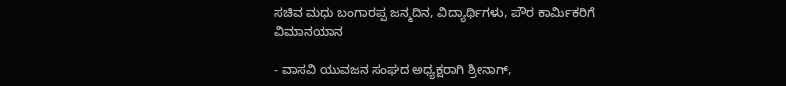ಸಚಿವ ಮಧು ಬಂಗಾರಪ್ಪ ಜನ್ಮದಿನ, ವಿದ್ಯಾರ್ಥಿಗಳು, ಪೌರ ಕಾರ್ಮಿಕರಿಗೆ ವಿಮಾನಯಾನ

- ವಾಸವಿ ಯುವಜನ ಸಂಘದ ಅಧ್ಯಕ್ಷರಾಗಿ ಶ್ರೀನಾಗ್,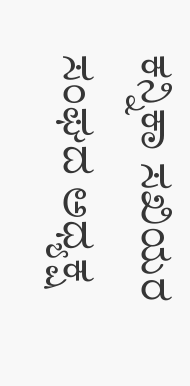ಕನ್ನಿಕಾ ಸಖಿಯರ ಸಂಘದ ಅಧ್ಯಕ್ಷ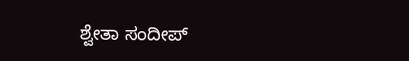ಶ್ವೇತಾ ಸಂದೀಪ್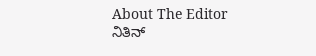About The Editor
ನಿತಿನ್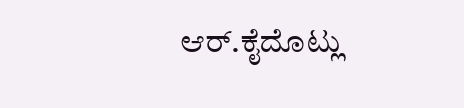ಆರ್.ಕೈದೊಟ್ಲು